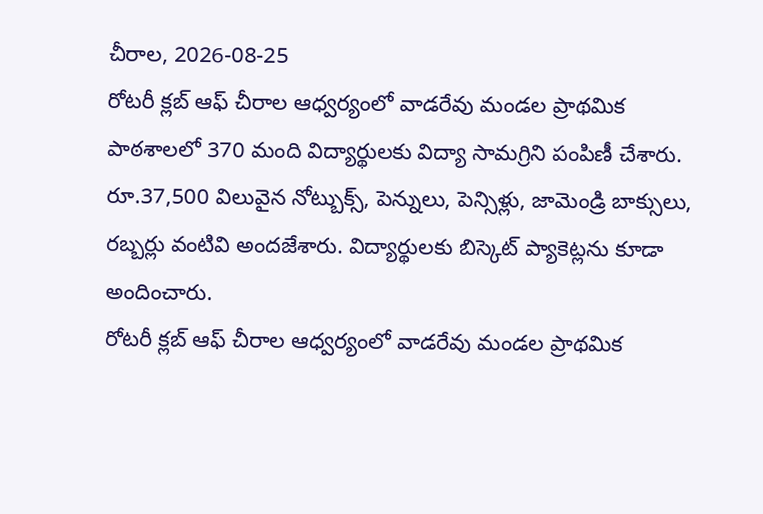చీరాల, 2026-08-25
రోటరీ క్లబ్ ఆఫ్ చీరాల ఆధ్వర్యంలో వాడరేవు మండల ప్రాథమిక పాఠశాలలో 370 మంది విద్యార్థులకు విద్యా సామగ్రిని పంపిణీ చేశారు. రూ.37,500 విలువైన నోట్బుక్స్, పెన్నులు, పెన్సిళ్లు, జామెండ్రి బాక్సులు, రబ్బర్లు వంటివి అందజేశారు. విద్యార్థులకు బిస్కెట్ ప్యాకెట్లను కూడా అందించారు.
రోటరీ క్లబ్ ఆఫ్ చీరాల ఆధ్వర్యంలో వాడరేవు మండల ప్రాథమిక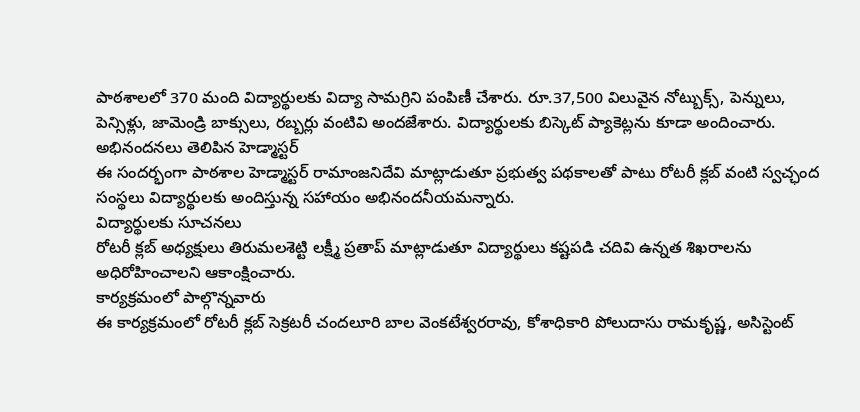పాఠశాలలో 370 మంది విద్యార్థులకు విద్యా సామగ్రిని పంపిణీ చేశారు. రూ.37,500 విలువైన నోట్బుక్స్, పెన్నులు, పెన్సిళ్లు, జామెండ్రి బాక్సులు, రబ్బర్లు వంటివి అందజేశారు. విద్యార్థులకు బిస్కెట్ ప్యాకెట్లను కూడా అందించారు.
అభినందనలు తెలిపిన హెడ్మాస్టర్
ఈ సందర్భంగా పాఠశాల హెడ్మాస్టర్ రామాంజనిదేవి మాట్లాడుతూ ప్రభుత్వ పథకాలతో పాటు రోటరీ క్లబ్ వంటి స్వచ్ఛంద సంస్థలు విద్యార్థులకు అందిస్తున్న సహాయం అభినందనీయమన్నారు.
విద్యార్థులకు సూచనలు
రోటరీ క్లబ్ అధ్యక్షులు తిరుమలశెట్టి లక్ష్మీ ప్రతాప్ మాట్లాడుతూ విద్యార్థులు కష్టపడి చదివి ఉన్నత శిఖరాలను అధిరోహించాలని ఆకాంక్షించారు.
కార్యక్రమంలో పాల్గొన్నవారు
ఈ కార్యక్రమంలో రోటరీ క్లబ్ సెక్రటరీ చందలూరి బాల వెంకటేశ్వరరావు, కోశాధికారి పోలుదాసు రామకృష్ణ, అసిస్టెంట్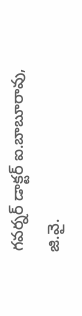గవర్నర్ డాక్టర్ ఐ.బాబూరావు, జి.వై.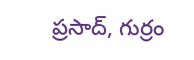ప్రసాద్, గుర్రం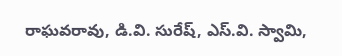రాఘవరావు, డి.వి. సురేష్, ఎస్.వి. స్వామి,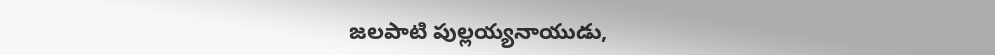జలపాటి పుల్లయ్యనాయుడు,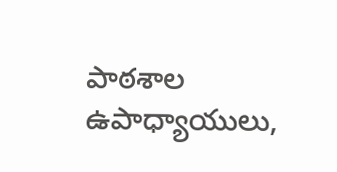పాఠశాల ఉపాధ్యాయులు,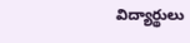విద్యార్థులు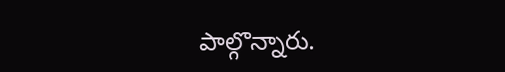పాల్గొన్నారు.